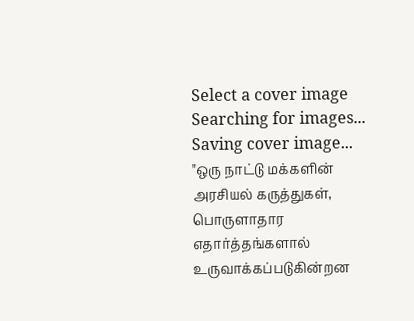Select a cover image
Searching for images...
Saving cover image...
"ஒரு நாட்டு மக்களின் அரசியல் கருத்துகள், பொருளாதார எதார்த்தங்களால் உருவாக்கப்படுகின்றன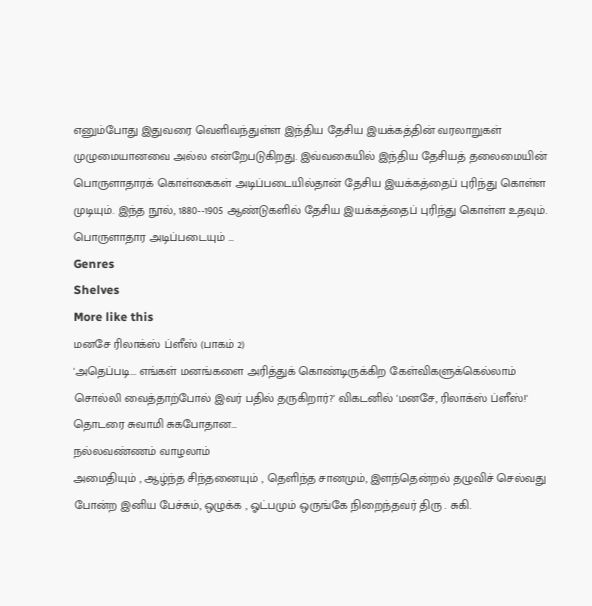எனும்போது இதுவரை வெளிவந்துள்ள இந்திய தேசிய இயக்கத்தின் வரலாறுகள் முழுமையானவை அல்ல என்றேபடுகிறது. இவ்வகையில் இந்திய தேசியத் தலைமையின் பொருளாதாரக் கொள்கைகள் அடிப்படையில்தான் தேசிய இயக்கத்தைப் புரிந்து கொள்ள முடியும். இந்த நூல், 1880--1905 ஆண்டுகளில் தேசிய இயக்கத்தைப் புரிந்து கொள்ள உதவும். பொருளாதார அடிப்படையும் …
Genres
Shelves
More like this
மனசே ரிலாக்ஸ் ப்ளீஸ் (பாகம் 2)
'அதெப்படி... எங்கள் மனங்களை அரித்துக் கொண்டிருக்கிற கேள்விகளுக்கெல்லாம் சொல்லி வைத்தாற்போல் இவர் பதில் தருகிறார்?' விகடனில் 'மனசே, ரிலாக்ஸ் ப்ளீஸ்!' தொடரை சுவாமி சுகபோதான…
நல்லவண்ணம் வாழலாம்
அமைதியும் , ஆழ்ந்த சிந்தனையும் , தெளிந்த சானமும், இளந்தென்றல் தழுவிச் செல்வது போன்ற இனிய பேச்சும், ஒழுக்க , ஓட்பமும் ஒருங்கே நிறைந்தவர் திரு . சுகி.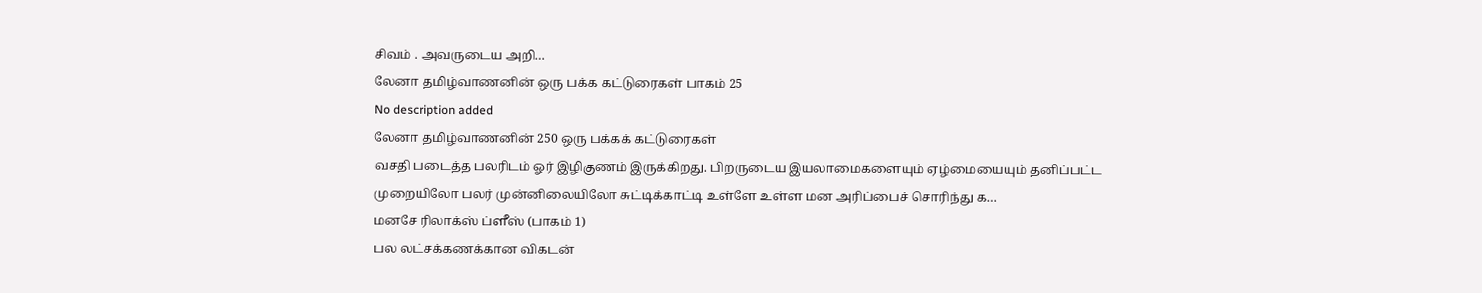சிவம் . அவருடைய அறி…
லேனா தமிழ்வாணனின் ஒரு பக்க கட்டுரைகள் பாகம் 25
No description added
லேனா தமிழ்வாணனின் 250 ஒரு பக்கக் கட்டுரைகள்
வசதி படைத்த பலரிடம் ஓர் இழிகுணம் இருக்கிறது. பிறருடைய இயலாமைகளையும் ஏழ்மையையும் தனிப்பட்ட முறையிலோ பலர் முன்னிலையிலோ சுட்டிக்காட்டி உள்ளே உள்ள மன அரிப்பைச் சொரிந்து க…
மனசே ரிலாக்ஸ் ப்ளீஸ் (பாகம் 1)
பல லட்சக்கணக்கான விகடன்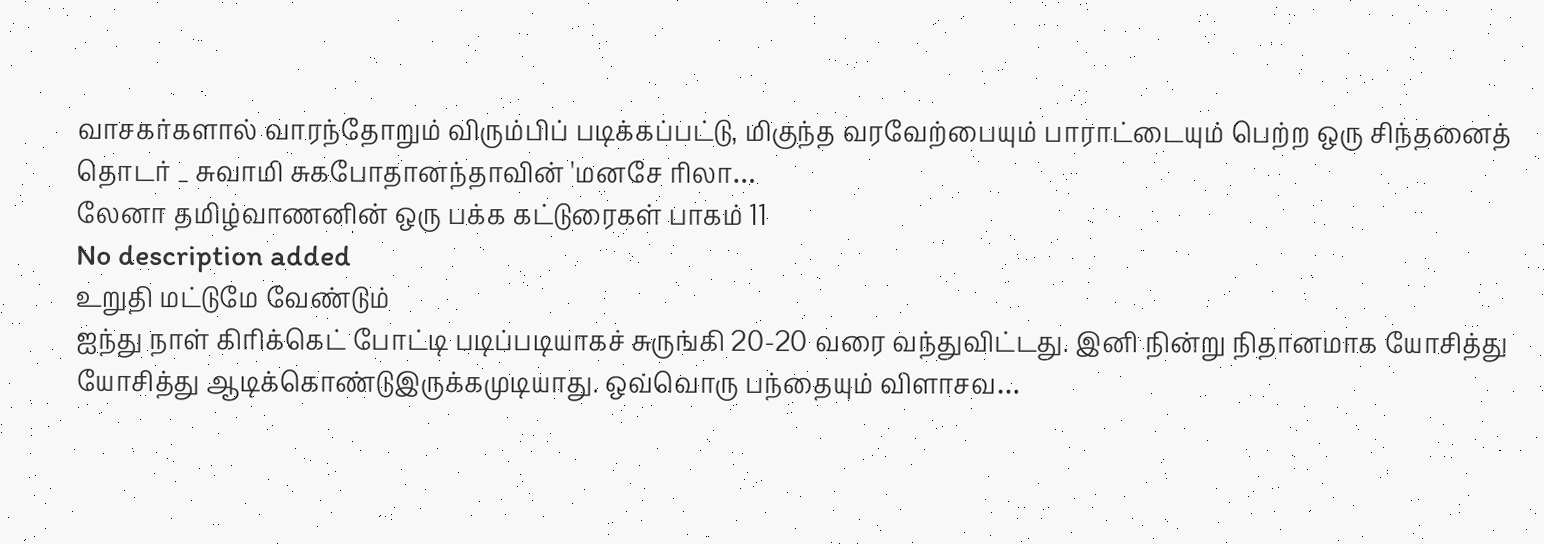வாசகர்களால் வாரந்தோறும் விரும்பிப் படிக்கப்பட்டு, மிகுந்த வரவேற்பையும் பாராட்டையும் பெற்ற ஒரு சிந்தனைத் தொடர் _ சுவாமி சுகபோதானந்தாவின் 'மனசே ரிலா…
லேனா தமிழ்வாணனின் ஒரு பக்க கட்டுரைகள் பாகம் 11
No description added
உறுதி மட்டுமே வேண்டும்
ஐந்து நாள் கிரிக்கெட் போட்டி படிப்படியாகச் சுருங்கி 20-20 வரை வந்துவிட்டது. இனி நின்று நிதானமாக யோசித்து யோசித்து ஆடிக்கொண்டுஇருக்கமுடியாது. ஒவ்வொரு பந்தையும் விளாசவ…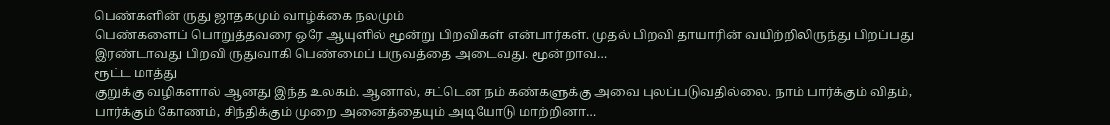பெண்களின் ருது ஜாதகமும் வாழ்க்கை நலமும்
பெண்களைப் பொறுத்தவரை ஒரே ஆயுளில் மூன்று பிறவிகள் என்பார்கள். முதல் பிறவி தாயாரின் வயிற்றிலிருந்து பிறப்பது இரண்டாவது பிறவி ருதுவாகி பெண்மைப் பருவத்தை அடைவது. மூன்றாவ…
ரூட்ட மாத்து
குறுக்கு வழிகளால் ஆனது இந்த உலகம். ஆனால், சட்டென நம் கண்களுக்கு அவை புலப்படுவதில்லை. நாம் பார்க்கும் விதம், பார்க்கும் கோணம், சிந்திக்கும் முறை அனைத்தையும் அடியோடு மாற்றினா…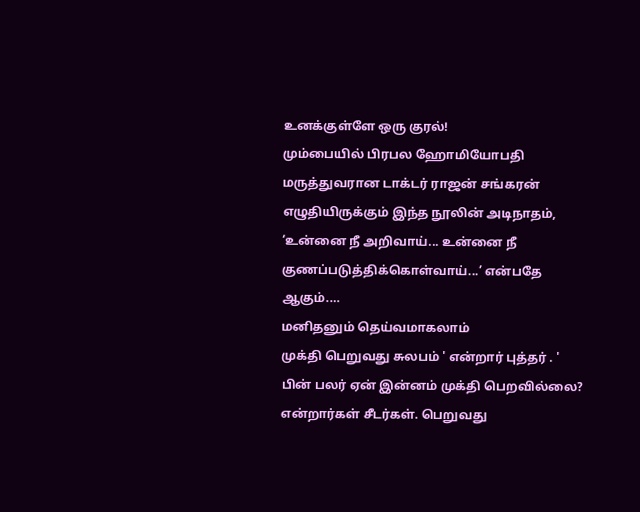உனக்குள்ளே ஒரு குரல்!
மும்பையில் பிரபல ஹோமியோபதி மருத்துவரான டாக்டர் ராஜன் சங்கரன் எழுதியிருக்கும் இந்த நூலின் அடிநாதம், ‘உன்னை நீ அறிவாய்... உன்னை நீ குணப்படுத்திக்கொள்வாய்...’ என்பதே ஆகும்.…
மனிதனும் தெய்வமாகலாம்
முக்தி பெறுவது சுலபம் ' என்றார் புத்தர் . ' பின் பலர் ஏன் இன்னம் முக்தி பெறவில்லை? என்றார்கள் சீடர்கள். பெறுவது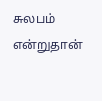சுலபம் என்றுதான்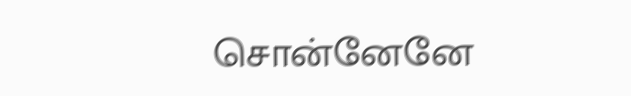சொன்னேனே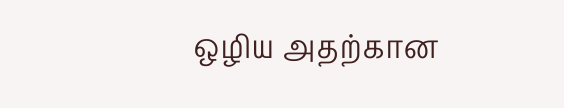ஒழிய அதற்கான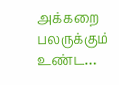அக்கறை பலருக்கும் உண்ட…